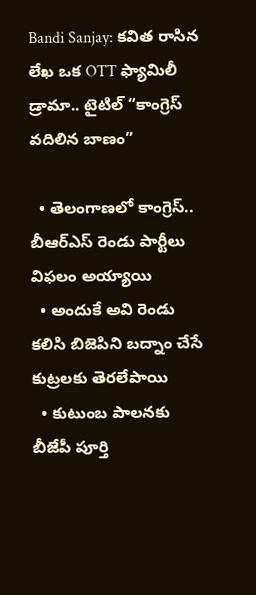Bandi Sanjay: కవిత రాసిన లేఖ ఒక OTT ఫ్యామిలీ డ్రామా.. టైటిల్ “కాంగ్రెస్ వదిలిన బాణం”

  • తెలంగాణలో కాంగ్రెస్.. బీఆర్ఎస్ రెండు పార్టీలు విఫలం అయ్యాయి
  • అందుకే అవి రెండు కలిసి బిజెపిని బద్నాం చేసే కుట్రలకు తెరలేపాయి
  • కుటుంబ పాలనకు బీజేపీ పూర్తి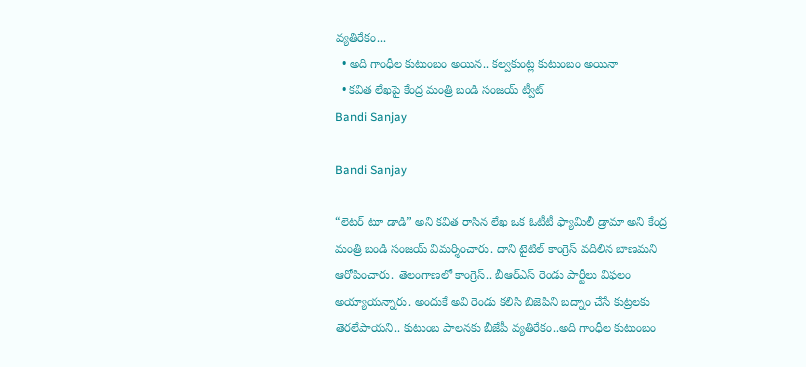వ్యతిరేకం...
  • అది గాంధీల కుటుంబం అయిన.. కల్వకుంట్ల కుటుంబం అయినా
  • కవిత లేఖపై కేంద్ర మంత్రి బండి సంజయ్ ట్వీట్
Bandi Sanjay

Bandi Sanjay

“లెటర్ టూ డాడి” అని కవిత రాసిన లేఖ ఒక ఓటీటీ ఫ్యామిలీ డ్రామా అని కేంద్ర మంత్రి బండి సంజయ్ విమర్శించారు. దాని టైటిల్ కాంగ్రెస్ వదిలిన బాణమని ఆరోపించారు. తెలంగాణలో కాంగ్రెస్.. బీఆర్ఎస్ రెండు పార్టీలు విఫలం అయ్యాయన్నారు. అందుకే అవి రెండు కలిసి బిజెపిని బద్నాం చేసే కుట్రలకు తెరలేపాయని.. కుటుంబ పాలనకు బీజేపీ వ్యతిరేకం..అది గాంధీల కుటుంబం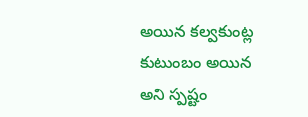అయిన కల్వకుంట్ల కుటుంబం అయిన అని స్పష్టం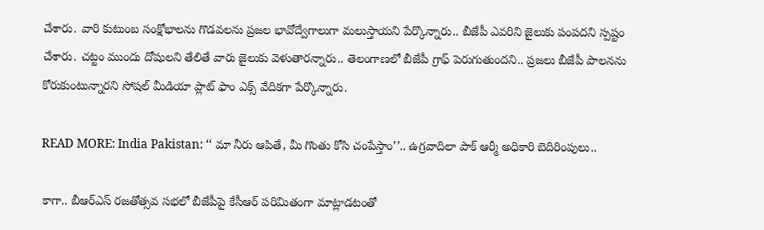చేశారు. వారి కుటుంబ సంక్షోభాలను గొడవలను ప్రజల భావోద్వేగాలుగా మలుస్తాయని పేర్కొన్నారు.. బీజేపీ ఎవరిని జైలుకు పంపదని స్పష్టం చేశారు. చట్టం ముందు దోషులని తేలితే వారు జైలుకు వెళుతారన్నారు.. తెలంగాణలో బీజేపీ గ్రాఫ్ పెరుగుతుందని.. ప్రజలు బీజేపీ పాలనను కోరుకుంటున్నారని సోషల్ మీడియా ప్లాట్ ఫాం ఎక్స్ వేదికగా పేర్కొన్నారు.

READ MORE: India Pakistan: ‘‘ మా నీరు ఆపితే, మీ గొంతు కోసి చంపేస్తాం’’.. ఉగ్రవాదిలా పాక్ ఆర్మీ అధికారి బెదిరింపులు..

కాగా.. బీఆర్ఎస్ రజతోత్సవ సభలో బీజేపీపై కేసీఆర్‌ పరిమితంగా మాట్లాడటంతో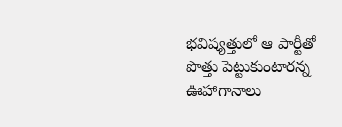భవిష్యత్తులో ఆ పార్టీతో పొత్తు పెట్టుకుంటారన్న ఊహాగానాలు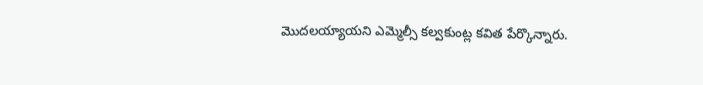మొదలయ్యాయని ఎమ్మెల్సీ కల్వకుంట్ల కవిత పేర్కొన్నారు.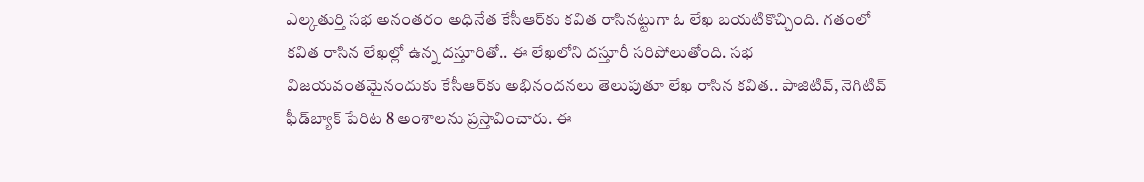ఎల్కతుర్తి సభ అనంతరం అధినేత కేసీఆర్‌కు కవిత రాసినట్టుగా ఓ లేఖ బయటికొచ్చింది. గతంలో కవిత రాసిన లేఖల్లో ఉన్న దస్తూరితో.. ఈ లేఖలోని దస్తూరీ సరిపోలుతోంది. సభ విజయవంతమైనందుకు కేసీఆర్‌కు అభినందనలు తెలుపుతూ లేఖ రాసిన కవిత.. పాజిటివ్‌, నెగిటివ్‌ ఫీడ్‌బ్యాక్‌ పేరిట 8 అంశాలను ప్రస్తావించారు. ఈ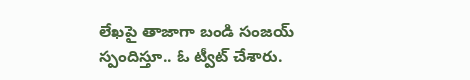లేఖపై తాజాగా బండి సంజయ్ స్పందిస్తూ.. ఓ ట్వీట్ చేశారు.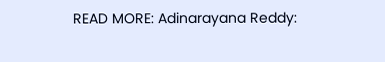READ MORE: Adinarayana Reddy: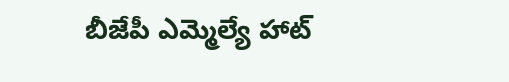బీజేపీ ఎమ్మెల్యే హాట్‌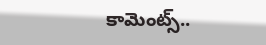కామెంట్స్‌..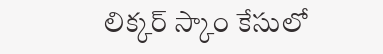లిక్కర్‌ స్కాం కేసులో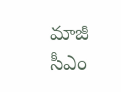మాజీ సీఎం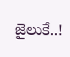జైలుకే..!